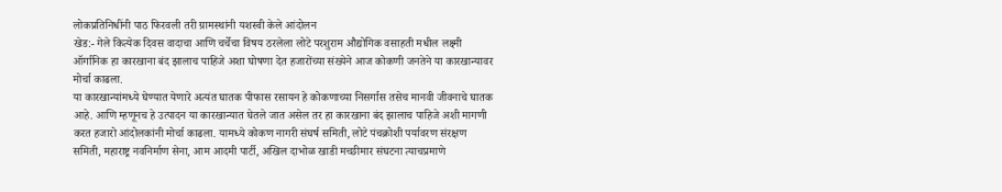लोकप्रतिनिधींनी पाठ फिरवली तरी ग्रामस्थांनी यशस्वी केले आंदोलन
खेड:- गेले कित्येक दिवस वादाचा आणि चर्चेचा विषय ठरलेला लोटे परशुराम औद्योगिक वसाहती मधील लक्ष्मी ऑर्गानिक हा कारखाना बंद झालाच पाहिजे अशा घोषणा देत हजारोंच्या संख्येने आज कोकणी जनतेने या कारखान्यावर मोर्चा काढला.
या कारखान्यांमध्ये घेण्यात येणारे अत्यंत घातक पीफास रसायन हे कोकणाच्या निसर्गास तसेच मानवी जीवनाचे घातक आहे. आणि म्हणूनच हे उत्पादन या कारखान्यात घेतले जात असेल तर हा कारखाना बंद झालाच पाहिजे अशी मागणी करत हजारो आंदोलकांनी मोर्चा काढला. यामध्ये कोकण नागरी संघर्ष समिती, लोटे पंचक्रोशी पर्यावरण संरक्षण समिती, महाराष्ट्र नवनिर्माण सेना, आम आदमी पार्टी, अखिल दाभोळ खाडी मच्छीमार संघटना त्याचप्रमाणे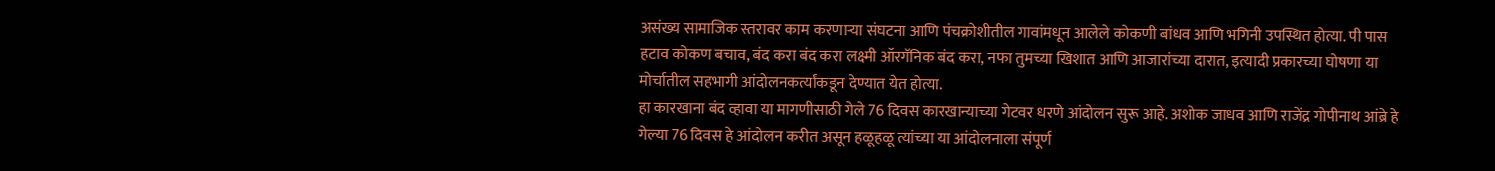असंख्य सामाजिक स्तरावर काम करणाऱ्या संघटना आणि पंचक्रोशीतील गावांमधून आलेले कोकणी बांधव आणि भगिनी उपस्थित होत्या. पी पास हटाव कोकण बचाव, बंद करा बंद करा लक्ष्मी ऑरगॅनिक बंद करा, नफा तुमच्या खिशात आणि आजारांच्या दारात, इत्यादी प्रकारच्या घोषणा या मोर्चातील सहभागी आंदोलनकर्त्यांकडून देण्यात येत होत्या.
हा कारखाना बंद व्हावा या मागणीसाठी गेले 76 दिवस कारखान्याच्या गेटवर धरणे आंदोलन सुरू आहे. अशोक जाधव आणि राजेंद्र गोपीनाथ आंब्रे हे गेल्या 76 दिवस हे आंदोलन करीत असून हळूहळू त्यांच्या या आंदोलनाला संपूर्ण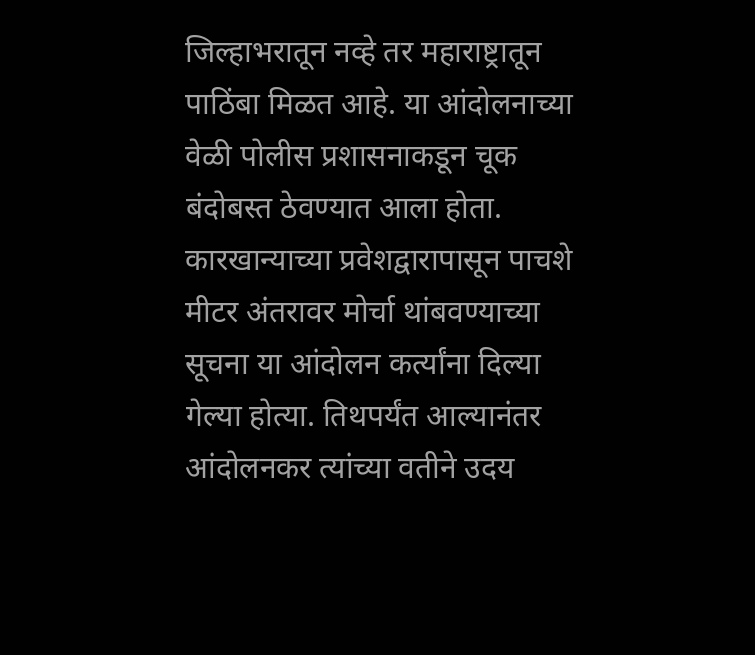जिल्हाभरातून नव्हे तर महाराष्ट्रातून पाठिंबा मिळत आहे. या आंदोलनाच्या वेळी पोलीस प्रशासनाकडून चूक बंदोबस्त ठेवण्यात आला होता. कारखान्याच्या प्रवेशद्वारापासून पाचशे मीटर अंतरावर मोर्चा थांबवण्याच्या सूचना या आंदोलन कर्त्यांना दिल्या गेल्या होत्या. तिथपर्यंत आल्यानंतर आंदोलनकर त्यांच्या वतीने उदय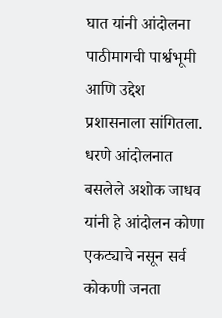घात यांनी आंदोलना पाठीमागची पार्श्वभूमी आणि उद्देश प्रशासनाला सांगितला. धरणे आंदोलनात बसलेले अशोक जाधव यांनी हे आंदोलन कोणा एकट्याचे नसून सर्व कोकणी जनता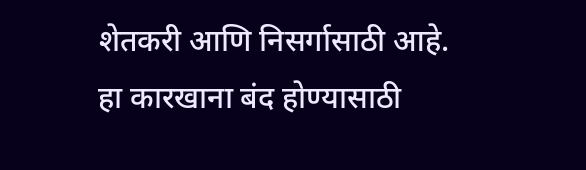शेतकरी आणि निसर्गासाठी आहे.
हा कारखाना बंद होण्यासाठी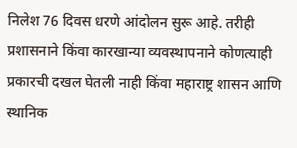निलेश 76 दिवस धरणे आंदोलन सुरू आहे. तरीही प्रशासनाने किंवा कारखान्या व्यवस्थापनाने कोणत्याही प्रकारची दखल घेतली नाही किंवा महाराष्ट्र शासन आणि स्थानिक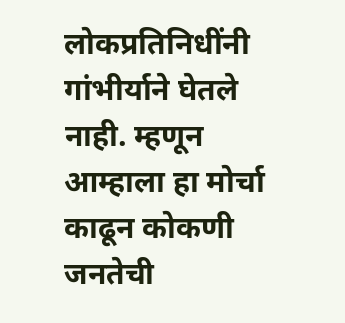लोकप्रतिनिधींनी गांभीर्याने घेतले नाही. म्हणून आम्हाला हा मोर्चा काढून कोकणी जनतेची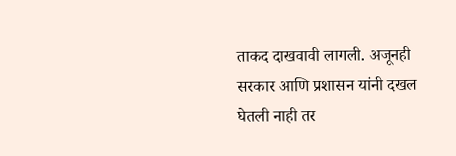ताकद दाखवावी लागली. अजूनही सरकार आणि प्रशासन यांनी दखल घेतली नाही तर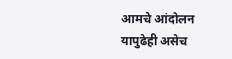आमचे आंदोलन यापुढेही असेच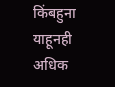किंबहुना याहूनही अधिक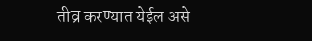तीव्र करण्यात येईल असे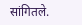सांगितले.